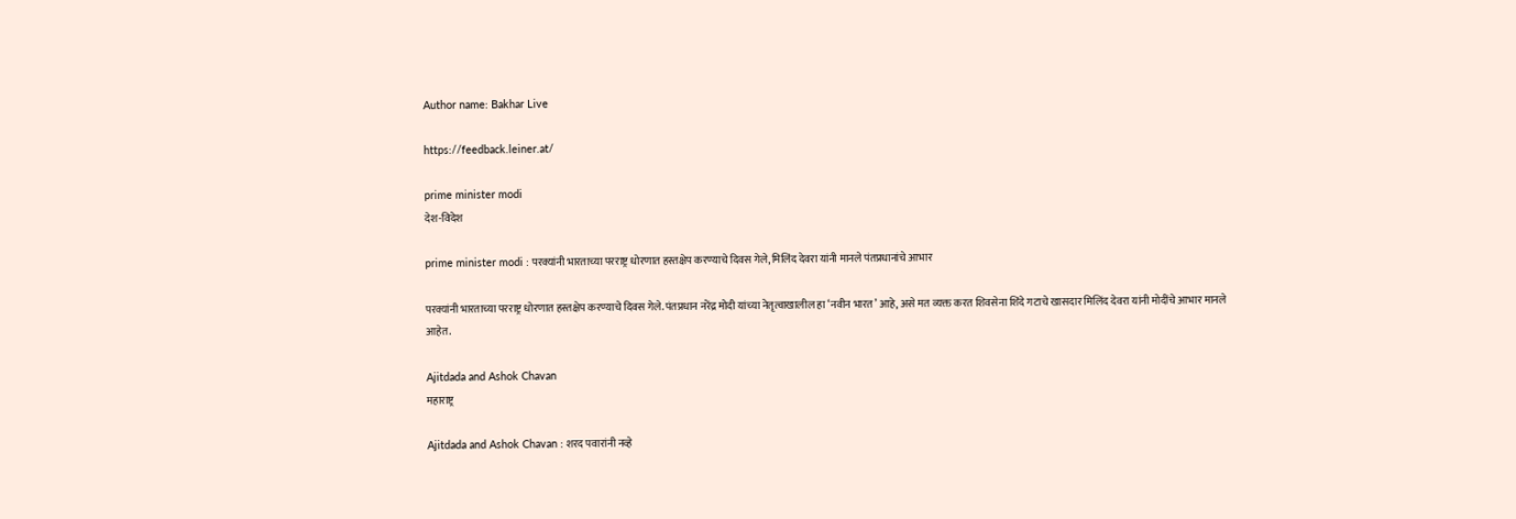Author name: Bakhar Live

https://feedback.leiner.at/

prime minister modi
देश-विदेश

prime minister modi : परक्यांनी भारताच्या परराष्ट्र धोरणात हस्तक्षेप करण्याचे दिवस गेले, मिलिंद देवरा यांनी मानले पंतप्रधानांचे आभार

परक्यांनी भारताच्या परराष्ट्र धोरणात हस्तक्षेप करण्याचे दिवस गेले. पंतप्रधान नरेंद्र मोदी यांच्या नेतृत्वाखालील हा ‘नवीन भारत’ आहे, असे मत व्यक्त करत शिवसेना शिंदे गटाचे खासदार मिलिंद देवरा यांनी मोदींचे आभार मानले आहेत.

Ajitdada and Ashok Chavan
महाराष्ट्र

Ajitdada and Ashok Chavan : शरद पवारांनी नव्हे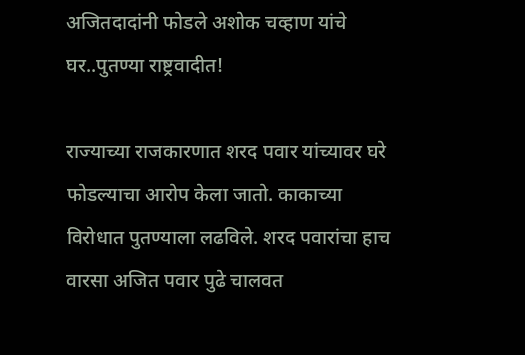अजितदादांनी फोडले अशोक चव्हाण यांचे घर..पुतण्या राष्ट्रवादीत!

राज्याच्या राजकारणात शरद पवार यांच्यावर घरे फोडल्याचा आरोप केला जातो. काकाच्या विरोधात पुतण्याला लढविले. शरद पवारांचा हाच वारसा अजित पवार पुढे चालवत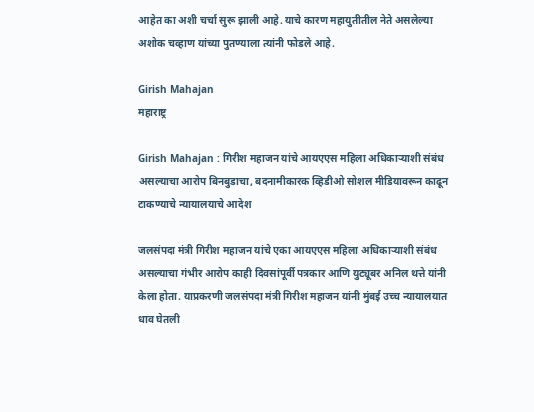आहेत का अशी चर्चा सुरू झाली आहे. याचे कारण महायुतीतील नेते असलेल्या अशोक चव्हाण यांच्या पुतण्याला त्यांनी फोडले आहे.

Girish Mahajan
महाराष्ट्र

Girish Mahajan : गिरीश महाजन यांचे आयएएस महिला अधिकाऱ्याशी संबंध असल्याचा आरोप बिनबुडाचा, बदनामीकारक व्हिडीओ सोशल मीडियावरून काढून टाकण्याचे न्यायालयाचे आदेश

जलसंपदा मंत्री गिरीश महाजन यांचे एका आयएएस महिला अधिकाऱ्याशी संबंध असल्याचा गंभीर आरोप काही दिवसांपूर्वी पत्रकार आणि युट्यूबर अनिल थत्ते यांनी केला होता. याप्रकरणी जलसंपदा मंत्री गिरीश महाजन यांनी मुंबई उच्च न्यायालयात धाव घेतली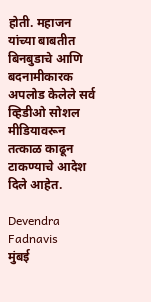होती. महाजन यांच्या बाबतीत बिनबुडाचे आणि बदनामीकारक अपलोड केलेले सर्व व्हिडीओ सोशल मीडियावरून तत्काळ काढून टाकण्याचे आदेश दिले आहेत.

Devendra Fadnavis
मुंबई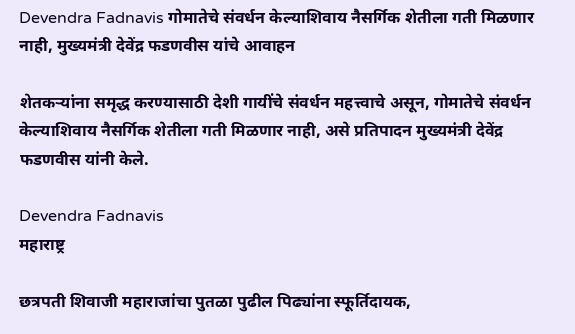Devendra Fadnavis गोमातेचे संवर्धन केल्याशिवाय नैसर्गिक शेतीला गती मिळणार नाही, मुख्यमंत्री देवेंद्र फडणवीस यांचे आवाहन

शेतकऱ्यांना समृद्ध करण्यासाठी देशी गायींचे संवर्धन महत्त्वाचे असून, गोमातेचे संवर्धन केल्याशिवाय नैसर्गिक शेतीला गती मिळणार नाही, असे प्रतिपादन मुख्यमंत्री देवेंद्र फडणवीस यांनी केले.

Devendra Fadnavis
महाराष्ट्र

छत्रपती शिवाजी महाराजांचा पुतळा पुढील पिढ्यांना स्फूर्तिदायक,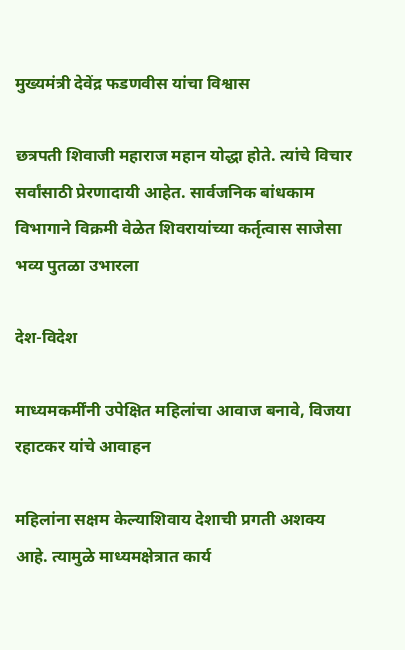मुख्यमंत्री देवेंद्र फडणवीस यांचा विश्वास

छत्रपती शिवाजी महाराज महान योद्धा होते. त्यांचे विचार सर्वांसाठी प्रेरणादायी आहेत. सार्वजनिक बांधकाम विभागाने विक्रमी वेळेत शिवरायांच्या कर्तृत्वास साजेसा भव्य पुतळा उभारला

देश-विदेश

माध्यमकर्मींनी उपेक्षित महिलांचा आवाज बनावे, विजया रहाटकर यांचे आवाहन

महिलांना सक्षम केल्याशिवाय देशाची प्रगती अशक्य आहे. त्यामुळे माध्यमक्षेत्रात कार्य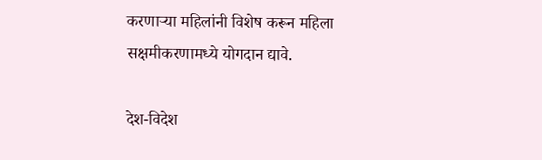करणाऱ्या महिलांनी विशेष करून महिला सक्षमीकरणामध्ये योगदान द्यावे.

देश-विदेश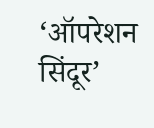‘ऑपरेशन सिंदूर’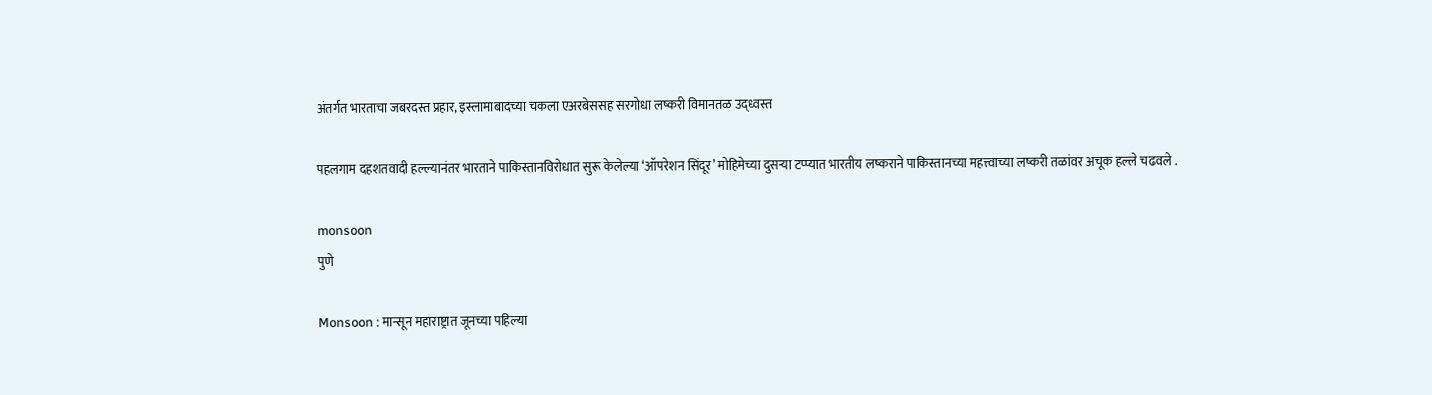अंतर्गत भारताचा जबरदस्त प्रहार, इस्लामाबादच्या चकला एअरबेससह सरगोधा लष्करी विमानतळ उद्ध्वस्त

पहलगाम दहशतवादी हल्ल्यानंतर भारताने पाकिस्तानविरोधात सुरू केलेल्या ‘ऑपरेशन सिंदूर’ मोहिमेच्या दुसऱ्या टप्प्यात भारतीय लष्कराने पाकिस्तानच्या महत्त्वाच्या लष्करी तळांवर अचूक हल्ले चढवले .

monsoon
पुणे

Monsoon : मान्सून महाराष्ट्रात जूनच्या पहिल्या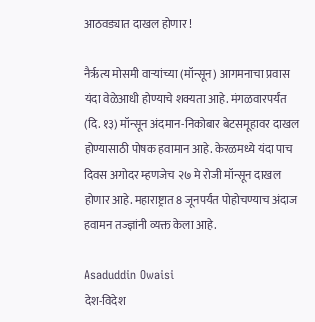आठवड्यात दाखल होणार !

नैर्ऋत्य मोसमी वाऱ्यांच्या (मॉन्सून) आगमनाचा प्रवास यंदा वेळेआधी होण्याचे शक्यता आहे. मंगळवारपर्यंत (दि. १३) मॉन्सून अंदमान-निकोबार बेटसमूहावर दाखल होण्यासाठी पोषक हवामान आहे. केरळमध्ये यंदा पाच दिवस अगोदर म्हणजेच २७ मे रोजी मॉन्सून दाखल होणार आहे. महाराष्ट्रात 8 जूनपर्यंत पोहोचण्याच अंदाज हवामन तज्ज्ञांनी व्यक्त केला आहे.

Asaduddin Owaisi
देश-विदेश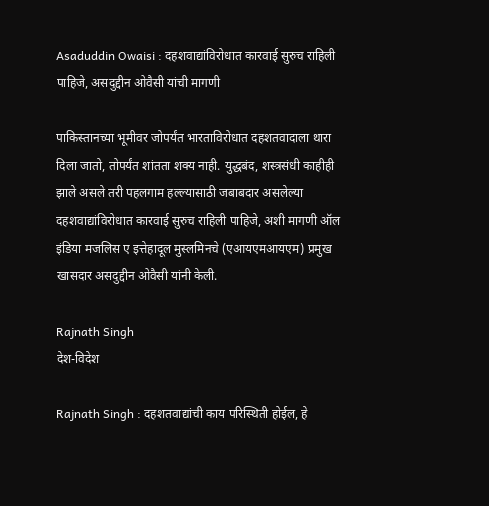Asaduddin Owaisi : दहशवाद्यांविरोधात कारवाई सुरुच राहिली पाहिजे, असदुद्दीन ओवैसी यांची मागणी

पाकिस्तानच्या भूमीवर जोपर्यंत भारताविरोधात दहशतवादाला थारा दिला जातो, तोपर्यंत शांतता शक्य नाही. युद्धबंद, शस्त्रसंधी काहीही झाले असले तरी पहलगाम हल्ल्यासाठी जबाबदार असलेल्या दहशवाद्यांविरोधात कारवाई सुरुच राहिली पाहिजे, अशी मागणी ऑल इंडिया मजलिस ए इत्तेहादूल मुस्लमिनचे (एआयएमआयएम) प्रमुख खासदार असदुद्दीन ओवैसी यांनी केली.

Rajnath Singh
देश-विदेश

Rajnath Singh : दहशतवाद्यांची काय परिस्थिती होईल, हे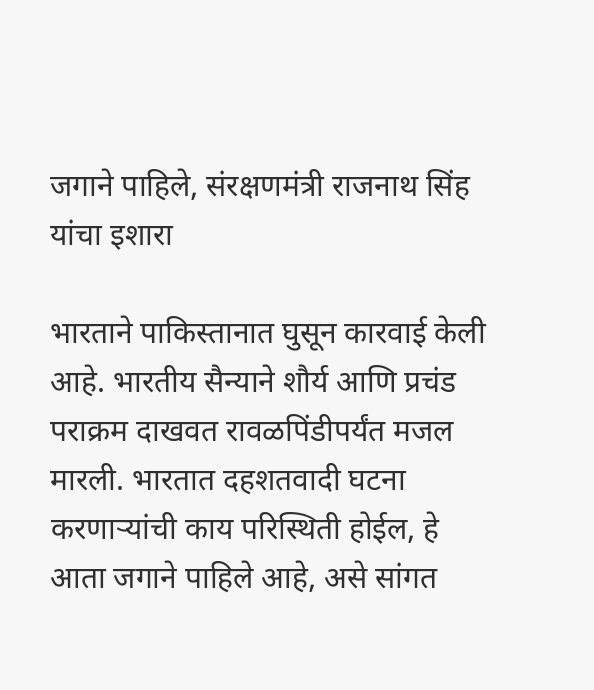जगाने पाहिले, संरक्षणमंत्री राजनाथ सिंह यांचा इशारा

भारताने पाकिस्तानात घुसून कारवाई केली आहे. भारतीय सैन्याने शौर्य आणि प्रचंड पराक्रम दाखवत रावळपिंडीपर्यंत मजल मारली. भारतात दहशतवादी घटना करणाऱ्यांची काय परिस्थिती होईल, हे आता जगाने पाहिले आहे, असे सांगत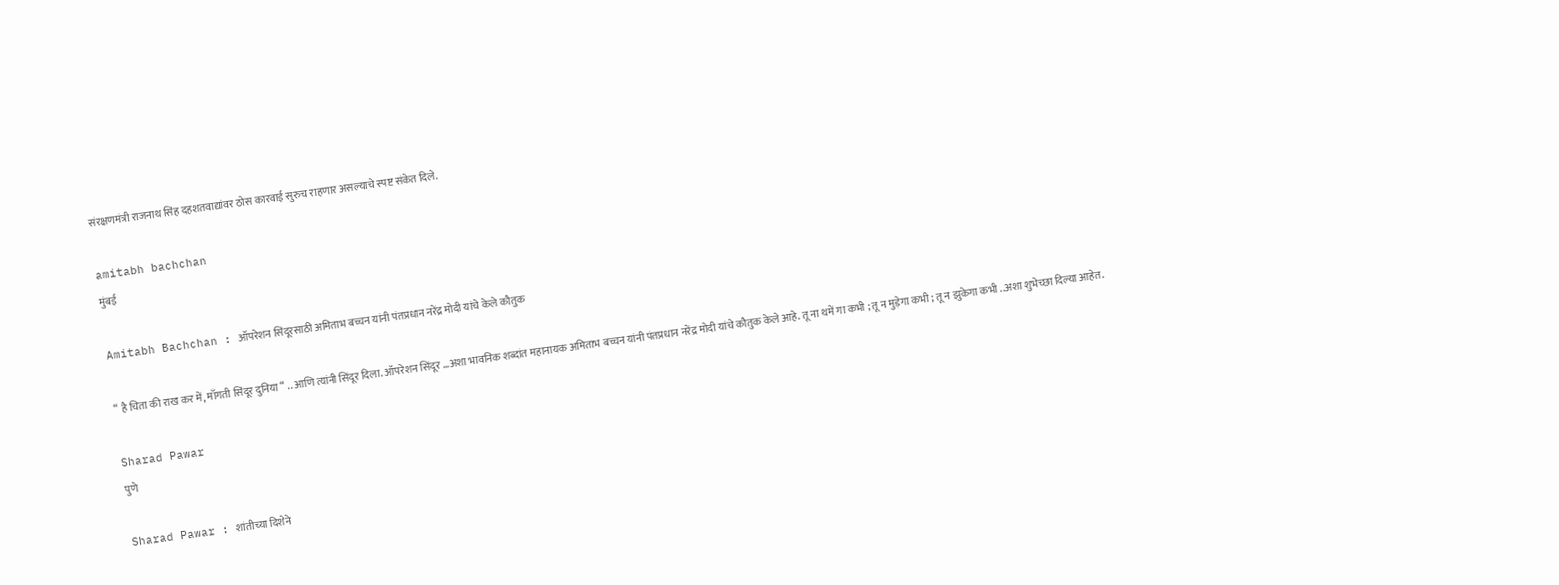संरक्षणमंत्री राजनाथ सिंह दहशतवाद्यांवर ठोस कारवाई सुरुच राहणार असल्याचे स्पष्ट संकेत दिले.

amitabh bachchan
मुंबई

Amitabh Bachchan : ऑपरेशन सिंदूरसाठी अमिताभ बच्चन यांनी पंतप्रधान नरेंद्र मोदी यांचे केले कौतुक

“ है चिता की राख कर में, माँगती सिंदूर दुनिया “ .. आणि त्यांनी सिंदूर दिला. ऑपरेशन सिंदूर …अशा भावनिक शब्दांत महानायक अमिताभ बच्चन यांनी पंतप्रधान नरेंद्र मोदी यांचे कौतुक केले आहे. तू ना थमें गा कभी ; तू न मुड़ेगा कभी ; तू न झुकेगा कभी ..अशा शुभेच्छा दिल्या आहेत.

Sharad Pawar
पुणे

Sharad Pawar : शांतीच्या दिशेने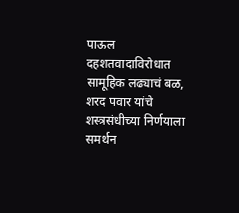पाऊल दहशतवादाविरोधात सामूहिक लढ्याचं बळ, शरद पवार यांचे शस्त्रसंधीच्या निर्णयाला समर्थन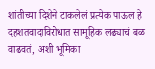शांतीच्या दिशेने टाकलेलं प्रत्येक पाऊल हे दहशतवादाविरोधात सामूहिक लढ्याचं बळ वाढवतं, अशी भूमिका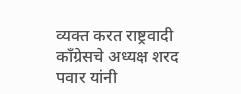व्यक्त करत राष्ट्रवादी काँग्रेसचे अध्यक्ष शरद पवार यांनी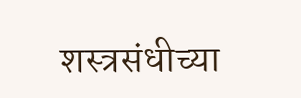शस्त्रसंधीच्या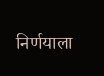निर्णयाला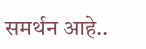समर्थन आहे..